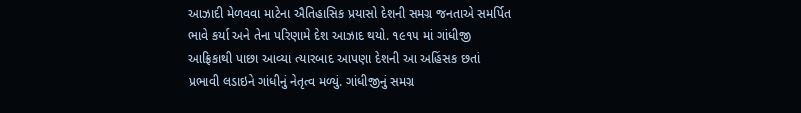આઝાદી મેળવવા માટેના ઐતિહાસિક પ્રયાસો દેશની સમગ્ર જનતાએ સમર્પિત ભાવે કર્યા અને તેના પરિણામે દેશ આઝાદ થયો. ૧૯૧૫ માં ગાંધીજી આફ્રિકાથી પાછા આવ્યા ત્યારબાદ આપણા દેશની આ અહિંસક છતાં પ્રભાવી લડાઇને ગાંધીનું નેતૃત્વ મળ્યું. ગાંધીજીનું સમગ્ર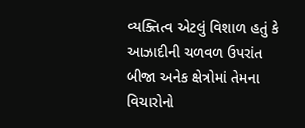વ્યક્તિત્વ એટલું વિશાળ હતું કે આઝાદીની ચળવળ ઉપરાંત બીજા અનેક ક્ષેત્રોમાં તેમના વિચારોનો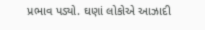પ્રભાવ પડ્યો. ઘણાં લોકોએ આઝાદી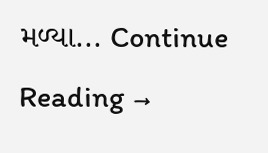મળ્યા... Continue Reading →